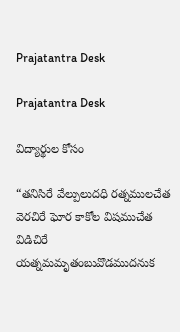Prajatantra Desk

Prajatantra Desk

విద్యార్థుల కోసం

“తనిసిరే వేల్పులుదధి రత్నములచేత వెరచిరే ఘోర కాకోల విషముచేత విడిచిరే యత్నమమృతంబువొడముదనుక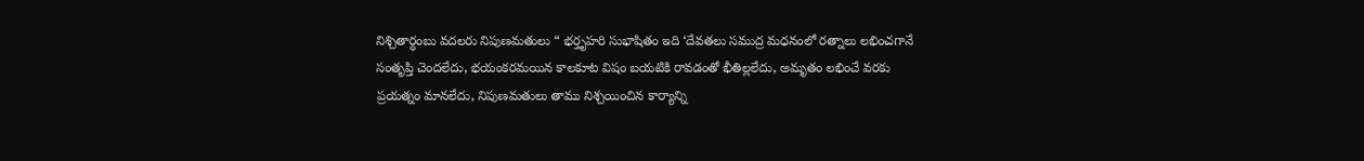నిశ్చితార్ధంబు వదలరు నిపుణమతులు “ భర్తృహరి సుభాషితం ఇది ‘దేవతలు సముద్ర మధనంలో రత్నాలు లభించగానే సంతృప్తి చెందలేదు, భయంకరమయిన కాలకూట విషం బయటికి రావడంతో భీతిల్లలేదు, అమృతం లభించే వరకు ప్రయత్నం మానలేదు, నిపుణమతులు తాము నిశ్చయించిన కార్యాన్ని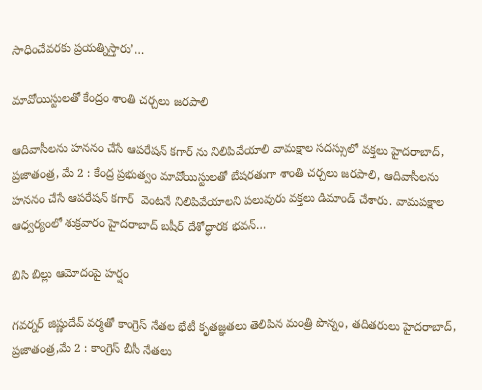సాధించేవరకు ప్రయత్నిస్తారు’…

మావోయిస్టులతో కేంద్రం శాంతి చర్చలు జరపాలి

ఆదివాసీలను హననం చేసే ఆపరేషన్ కగార్ ను నిలిపివేయాలి వామక్షాల సదస్సులో వక్తలు హైదరాబాద్, ప్రజాతంత్ర, మే 2 : కేంద్ర ప్రభుత్వం మావోయిస్టులతో బేషరతుగా శాంతి చర్చలు జరపాలి, ఆదివాసీలను హననం చేసే ఆపరేషన్ కగార్  వెంటనే నిలిపివేయాలని పలువురు వక్తలు డిమాండ్ చేశారు. వామపక్షాల ఆధ్వర్యంలో శుక్రవారం హైదరాబాద్ బషీర్ దేశోద్ధారక భవన్…

బిసి బిల్లు ఆమోదంపై హర్షం

గవర్నర్‌ ‌జిష్ణుదేవ్‌ ‌వర్మతో కాంగ్రెస్‌ ‌నేతల భేటీ కృతజ్ఞతలు తెలిపిన మంత్రి పొన్నం, తదితరులు హైదరాబాద్‌, ప్రజాతంత్ర,మే 2 : కాంగ్రెస్‌ ‌బీసీ నేతలు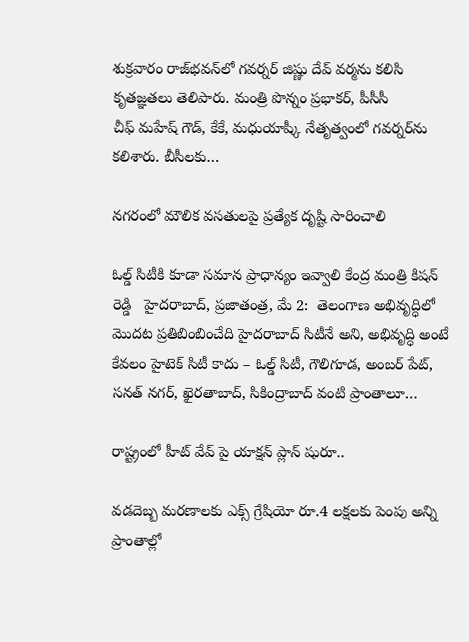శుక్రవారం రాజ్‌భవన్‌లో గవర్నర్‌ ‌జిష్ణు దేవ్‌ ‌వర్మను కలిసి కృతజ్ఞతలు తెలిపారు. మంత్రి పొన్నం ప్రభాకర్‌, పీసీసీ చీఫ్‌ ‌మహేష్‌ ‌గౌడ్‌, కేకే, మధుయాష్కీ నేతృత్వంలో గవర్నర్‌ను కలిశారు. బీసీలకు…

నగరంలో మౌలిక వసతులపై ప్రత్యేక దృష్టి సారించాలి

ఓల్డ్ సిటీకి కూడా సమాన ప్రాధాన్యం ఇవ్వాలి కేంద్ర మంత్రి కిషన్ రెడ్డి   హైదరాబాద్, ప్రజాతంత్ర, మే 2:  తెలంగాణ అభివృద్ధిలో మొదట ప్రతిబింబించేది హైదరాబాద్ సిటీనే అని, అభివృద్ధి అంటే కేవలం హైటెక్ సిటీ కాదు – ఓల్డ్ సిటీ, గౌలిగూడ, అంబర్ పేట్, సనత్ నగర్, ఖైరతాబాద్, సికింద్రాబాద్ వంటి ప్రాంతాలూ…

రాష్ట్రంలో హీట్ వేవ్ పై యాక్ష‌న్ ప్లాన్ షురూ..

వ‌డ‌దెబ్బ మ‌ర‌ణాల‌కు ఎక్స్ గ్రేషియో రూ.4 ల‌క్ష‌ల‌కు పెంపు అన్ని ప్రాంతాల్లో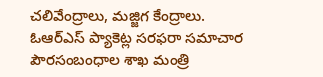చ‌లివేంద్రాలు, మ‌జ్జిగ కేంద్రాలు. ఓఆర్ఎస్ ప్యాకెట్ల స‌ర‌ఫ‌రా స‌మాచార పౌర‌సంబంధాల శాఖ మంత్రి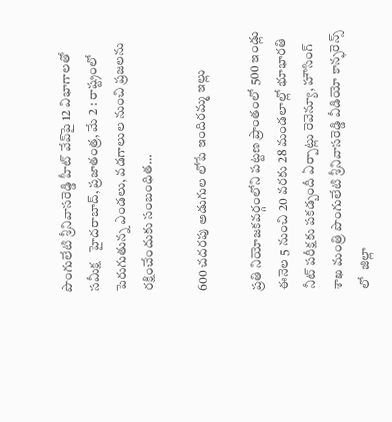పొంగులేటి శ్రీ‌నివాస‌రెడ్డి హీట్ వేవ్‌పై 12 విభాగాల‌తో స‌మీక్ష   హైద‌రాబాద్, ప్రజాతంత్ర, మే 2 : రాష్ట్రంలో పెరుగుతున్న ఎండ‌లు, వ‌డ‌గాలుల నుంచి ప్ర‌జ‌ల‌ను ర‌క్షించేందుకు సంబంధిత…

600 చ‌ద‌ర‌పు అడుగుల లోపే ఇందిరమ్మ ఇల్లు

ప్రతి నియోజ‌క‌వ‌ర్గంలోని ప‌ట్ట‌ణ ప్రాంతంలో 500 ఇండ్లు ఈనెల 5 నుంచి 20 వ‌ర‌కు 28 మండ‌లాల్లో భూభార‌తి నీట్ ప‌రీక్ష‌కు ప‌క‌డ్బందీ ఏర్పాట్లు రెవెన్యూ, హౌసింగ్‌ శాఖ మంత్రి పొంగులేటి శ్రీ‌నివాస‌రెడ్డి వీడియో కాన్ఫ‌రెన్స్ లో  జిల్లా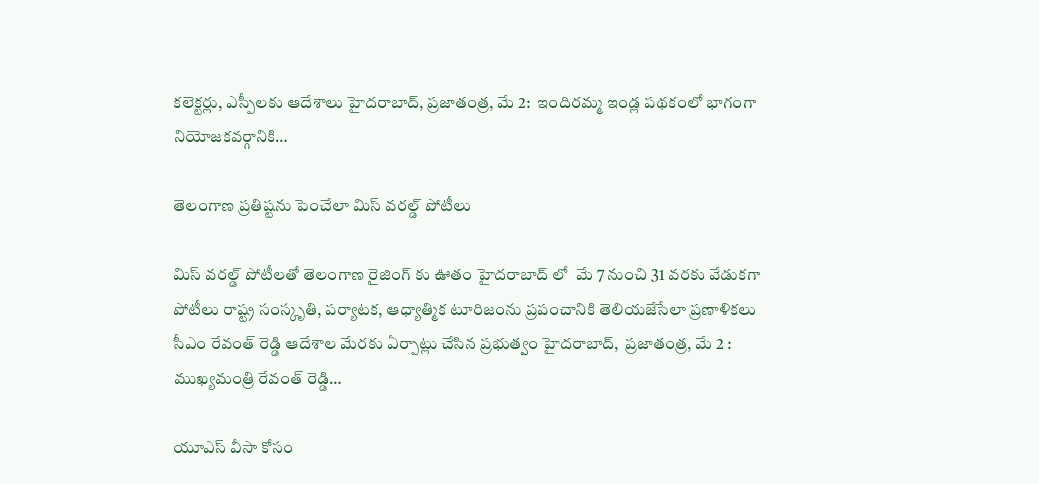క‌లెక్ట‌ర్లు, ఎస్పీల‌కు ఆదేశాలు హైదరాబాద్, ప్రజాతంత్ర, మే 2:  ఇందిర‌మ్మ ఇండ్ల ప‌థకంలో భాగంగా నియోజ‌క‌వ‌ర్గానికి…

తెలంగాణ ప్రతిష్టను పెంచేలా మిస్ వరల్డ్ పోటీలు

మిస్‌ వరల్డ్‌ పోటీలతో తెలంగాణ రైజింగ్ కు ఊతం హైదరాబాద్ లో  మే 7 నుంచి 31 వరకు వేడుకగా పోటీలు రాష్ట్ర సంస్కృతి, పర్యాటక, ఆధ్యాత్మిక టూరిజంను ప్రపంచానికి తెలియజేసేలా ప్రణాళికలు సీఎం రేవంత్ రెడ్డి ఆదేశాల మేరకు ఏర్పాట్లు చేసిన ప్రభుత్వం హైదరాబాద్,  ప్రజాతంత్ర, మే 2 : ముఖ్యమంత్రి రేవంత్ రెడ్డి…

యూఎస్‌ ‌వీసా కోసం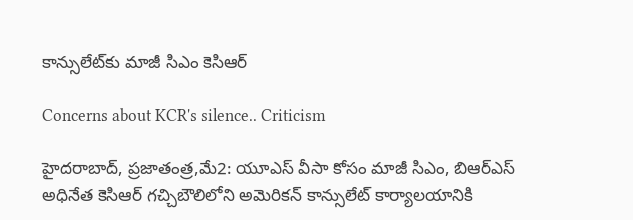కాన్సులేట్‌కు మాజీ సిఎం కెసిఆర్‌

Concerns about KCR's silence.. Criticism

హైదరాబాద్‌, ప్రజాతంత్ర,మే2: యూఎస్ వీసా కోసం మాజీ సిఎం, బిఆర్‌ఎస్‌ అధినేత కెసిఆర్‌ ‌గచ్చిబౌలిలోని అమెరికన్‌ ‌కాన్సులేట్‌ ‌కార్యాలయానికి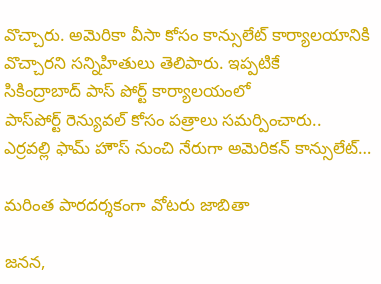వొచ్చారు. అమెరికా వీసా కోసం కాన్సులేట్‌ ‌కార్యాలయానికి వొచ్చారని సన్నిహితులు తెలిపారు. ఇప్పటికే సికింద్రాబాద్‌ ‌పాస్‌ ‌పోర్ట్ ‌కార్యాలయంలో పాస్‌పోర్ట్ ‌రెన్యువల్‌ ‌కోసం పత్రాలు సమర్పించారు.. ఎర్రవల్లి ఫామ్‌ ‌హౌస్‌ ‌నుంచి నేరుగా అమెరికన్‌ ‌కాన్సులేట్‌…

మరింత పారదర్శకంగా వోటరు జాబితా

జనన,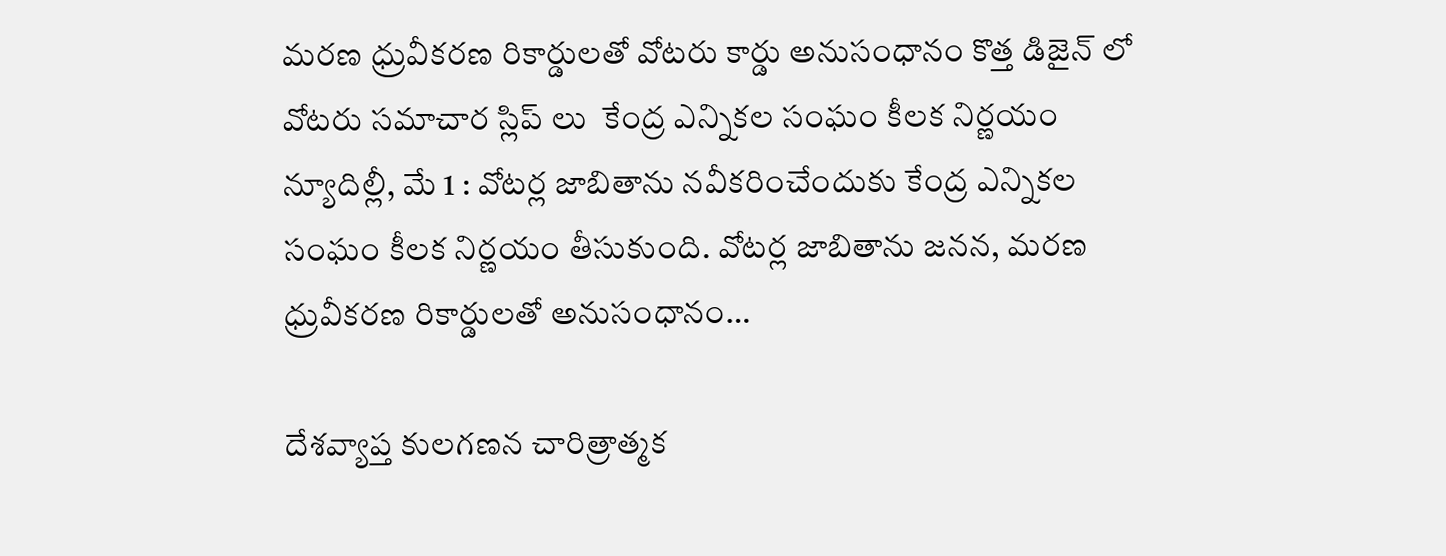మరణ ధ్రువీకరణ రికార్డులతో వోటరు కార్డు అనుసంధానం కొత్త డిజైన్ లో వోటరు సమాచార స్లిప్‌ లు ‌ కేంద్ర ఎన్నికల సంఘం కీలక నిర్ణయం న్యూదిల్లీ, మే 1 : వోటర్ల జాబితాను నవీకరించేందుకు కేంద్ర ఎన్నికల సంఘం కీలక నిర్ణయం తీసుకుంది. వోటర్ల జాబితాను జనన, మరణ ధ్రువీకరణ రికార్డులతో అనుసంధానం…

దేశవ్యాప్త కులగణన చారిత్రాత్మక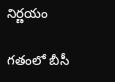నిర్ణయం

గతంలో బీసీ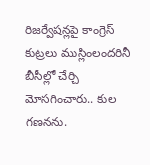రిజర్వేషన్లపై కాంగ్రెస్ కుట్రలు ముస్లింలందరినీ బీసీల్లో చేర్చి మోసగించారు.. కుల గణనను.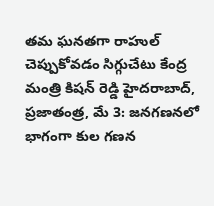తమ ఘనతగా రాహుల్ చెప్పుకోవడం సిగ్గుచేటు కేంద్ర మంత్రి కిషన్ రెడ్డి హైదరాబాద్, ప్రజాతంత్ర, మే 3: జనగణనలో భాగంగా కుల గణన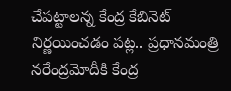చేపట్టాలన్న కేంద్ర కేబినెట్ నిర్ణయించడం పట్ల.. ప్రధానమంత్రి నరేంద్రమోదీకి కేంద్ర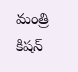మంత్రి కిషన్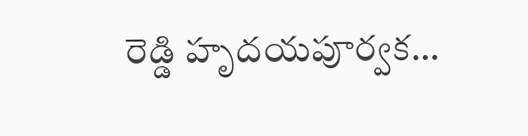రెడ్డి హృదయపూర్వక…